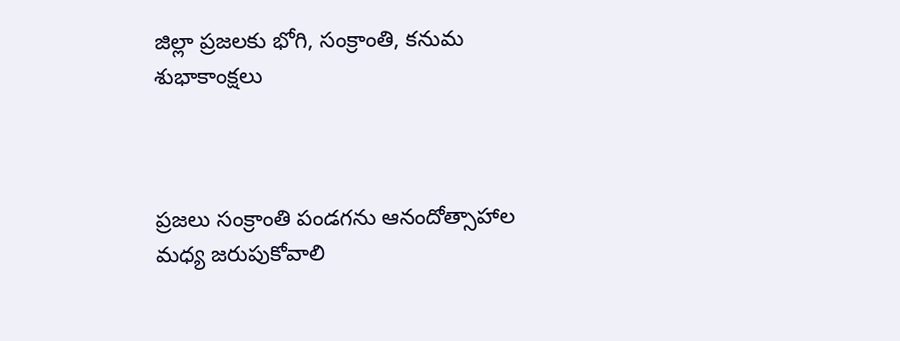జిల్లా ప్రజలకు భోగి, సంక్రాంతి, కనుమ శుభాకాంక్షలు



ప్రజలు సంక్రాంతి పండగను ఆనందోత్సాహాల మధ్య జరుపుకోవాలి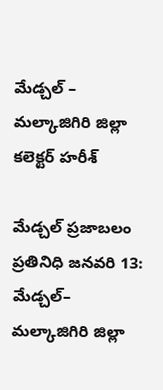మేడ్చల్ – మల్కాజిగిరి జిల్లా కలెక్టర్ హరీశ్

మేడ్చల్ ప్రజాబలం ప్రతినిధి జనవరి 13:
మేడ్చల్– మల్కాజిగిరి జిల్లా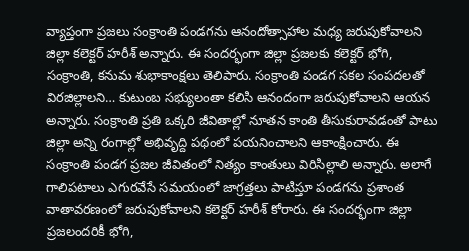వ్యాప్తంగా ప్రజలు సంక్రాంతి పండగను ఆనందోత్సాహాల మధ్య జరుపుకోవాలని జిల్లా కలెక్టర్ హరీశ్ అన్నారు. ఈ సందర్భంగా జిల్లా ప్రజలకు కలెక్టర్ భోగి, సంక్రాంతి, కనుమ శుభాకాంక్షలు తెలిపారు. సంక్రాంతి పండగ సకల సంపదలతో విరజిల్లాలని… కుటుంబ సభ్యులంతా కలిసి ఆనందంగా జరుపుకోవాలని ఆయన అన్నారు. సంక్రాంతి ప్రతి ఒక్కరి జీవితాల్లో నూతన కాంతి తీసుకురావడంతో పాటు జిల్లా అన్ని రంగాల్లో అభివృద్ది పథంలో పయనించాలని ఆకాంక్షించారు. ఈ సంక్రాంతి పండగ ప్రజల జీవితంలో నిత్యం కాంతులు విరిసిల్లాలి అన్నారు. అలాగే గాలిపటాలు ఎగురవేసే సమయంలో జాగ్రత్తలు పాటిస్తూ పండగను ప్రశాంత వాతావరణంలో జరుపుకోవాలని కలెక్టర్ హరీశ్ కోరారు. ఈ సందర్భంగా జిల్లా ప్రజలందరికీ భోగి,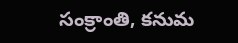సంక్రాంతి, కనుమ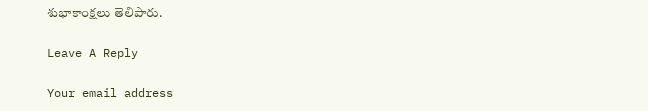శుభాకాంక్షలు తెలిపారు.

Leave A Reply

Your email address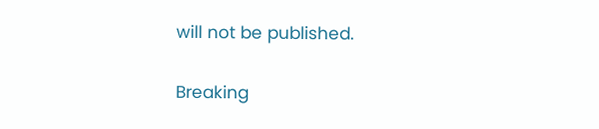will not be published.

Breaking